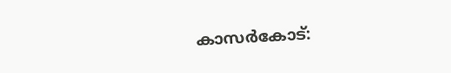കാസർകോട്: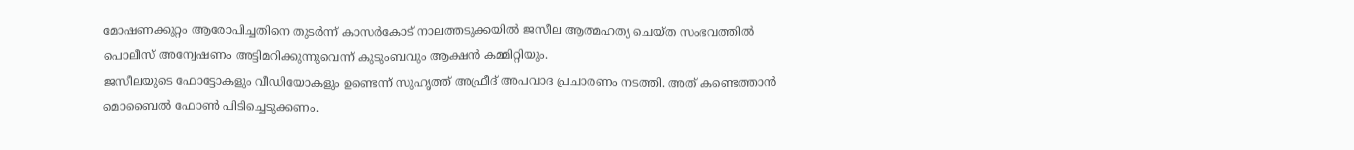മോഷണക്കുറ്റം ആരോപിച്ചതിനെ തുടർന്ന് കാസർകോട് നാലത്തടുക്കയിൽ ജസീല ആത്മഹത്യ ചെയ്ത സംഭവത്തിൽ പൊലീസ് അന്വേഷണം അട്ടിമറിക്കുന്നുവെന്ന് കുടുംബവും ആക്ഷൻ കമ്മിറ്റിയും.
ജസീലയുടെ ഫോട്ടോകളും വീഡിയോകളും ഉണ്ടെന്ന് സുഹൃത്ത് അഫ്രീദ് അപവാദ പ്രചാരണം നടത്തി. അത് കണ്ടെത്താൻ മൊബൈൽ ഫോൺ പിടിച്ചെടുക്കണം.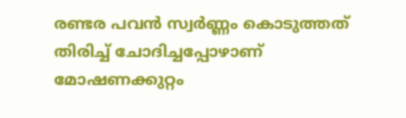രണ്ടര പവൻ സ്വർണ്ണം കൊടുത്തത് തിരിച്ച് ചോദിച്ചപ്പോഴാണ് മോഷണക്കുറ്റം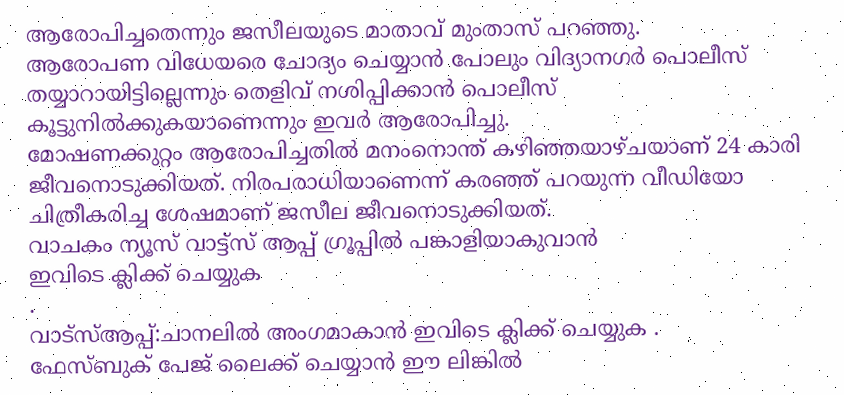ആരോപിച്ചതെന്നും ജസീലയുടെ മാതാവ് മുംതാസ് പറഞ്ഞു.
ആരോപണ വിധേയരെ ചോദ്യം ചെയ്യാൻ പോലും വിദ്യാനഗർ പൊലീസ് തയ്യാറായിട്ടില്ലെന്നും തെളിവ് നശിപ്പിക്കാൻ പൊലീസ് കൂട്ടുനിൽക്കുകയാണെന്നും ഇവർ ആരോപിച്ചു.
മോഷണക്കുറ്റം ആരോപിച്ചതിൽ മനംനൊന്ത് കഴിഞ്ഞയാഴ്ചയാണ് 24 കാരി ജീവനൊടുക്കിയത്. നിരപരാധിയാണെന്ന് കരഞ്ഞ് പറയുന്ന വീഡിയോ ചിത്രീകരിച്ച ശേഷമാണ് ജസീല ജീവനൊടുക്കിയത്.
വാചകം ന്യൂസ് വാട്ട്സ് ആപ്പ് ഗ്രൂപ്പിൽ പങ്കാളിയാകുവാൻ
ഇവിടെ ക്ലിക്ക് ചെയ്യുക
.
വാട്സ്ആപ്പ്:ചാനലിൽ അംഗമാകാൻ ഇവിടെ ക്ലിക്ക് ചെയ്യുക .
ഫേസ്ബുക് പേജ് ലൈക്ക് ചെയ്യാൻ ഈ ലിങ്കിൽ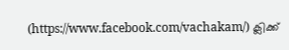(https://www.facebook.com/vachakam/) ക്ലിക്ക്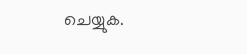ചെയ്യുക.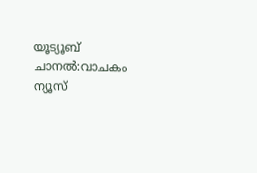യൂട്യൂബ് ചാനൽ:വാചകം ന്യൂസ്